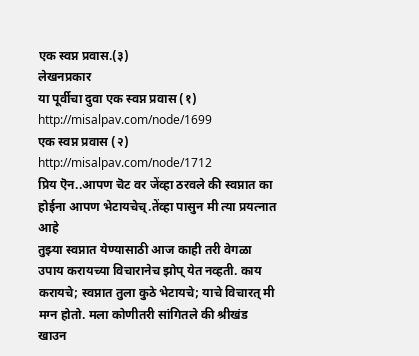एक स्वप्न प्रवास.(३)
लेखनप्रकार
या पूर्वीचा दुवा एक स्वप्न प्रवास (१) http://misalpav.com/node/1699
एक स्वप्न प्रवास (२) http://misalpav.com/node/1712
प्रिय ऎन..आपण चॆट वर जेंव्हा ठरवले की स्वप्नात का होईना आपण भेटायचेच्.तेंव्हा पासुन मी त्या प्रयत्नात आहे
तुझ्या स्वप्नात येण्यासाठी आज काही तरी वेगळा उपाय करायच्या विचारानेच झोप् येत नव्हती. काय करायचे; स्वप्नात तुला कुठे भेटायचे; याचे विचारत् मी मग्न होतो. मला कोणीतरी सांगितले की श्रीखंड खाउन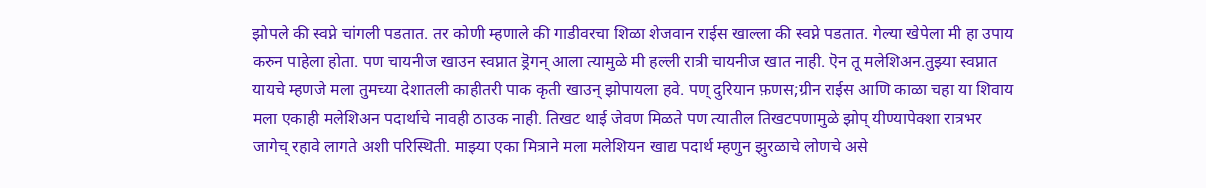झोपले की स्वप्ने चांगली पडतात. तर कोणी म्हणाले की गाडीवरचा शिळा शेजवान राईस खाल्ला की स्वप्ने पडतात. गेल्या खेपेला मी हा उपाय करुन पाहेला होता. पण चायनीज खाउन स्वप्नात ड्रॆगन् आला त्यामुळे मी हल्ली रात्री चायनीज खात नाही. ऎन तू मलेशिअन.तुझ्या स्वप्नात यायचे म्हणजे मला तुमच्या देशातली काहीतरी पाक कृती खाउन् झोपायला हवे. पण् दुरियान फ़णस;ग्रीन राईस आणि काळा चहा या शिवाय मला एकाही मलेशिअन पदार्थाचे नावही ठाउक नाही. तिखट थाई जेवण मिळते पण त्यातील तिखटपणामुळे झोप् यीण्यापेक्शा रात्रभर जागेच् रहावे लागते अशी परिस्थिती. माझ्या एका मित्राने मला मलेशियन खाद्य पदार्थ म्हणुन झुरळाचे लोणचे असे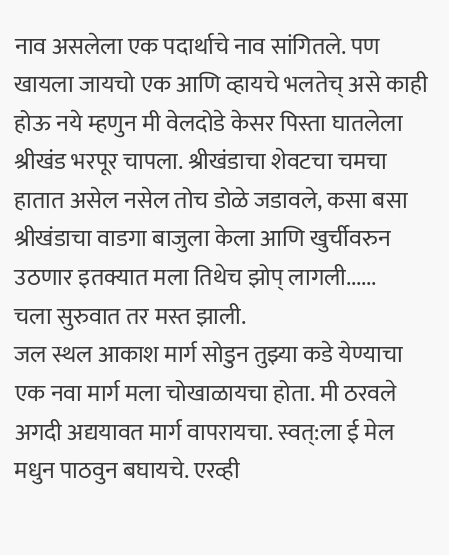नाव असलेला एक पदार्थाचे नाव सांगितले. पण खायला जायचो एक आणि व्हायचे भलतेच् असे काही होऊ नये म्हणुन मी वेलदोडे केसर पिस्ता घातलेला श्रीखंड भरपूर चापला. श्रीखंडाचा शेवटचा चमचा हातात असेल नसेल तोच डोळे जडावले, कसा बसा श्रीखंडाचा वाडगा बाजुला केला आणि खुर्चीवरुन उठणार इतक्यात मला तिथेच झोप् लागली......
चला सुरुवात तर मस्त झाली.
जल स्थल आकाश मार्ग सोडुन तुझ्या कडे येण्याचा एक नवा मार्ग मला चोखाळायचा होता. मी ठरवले अगदी अद्ययावत मार्ग वापरायचा. स्वत्:ला ई मेल मधुन पाठवुन बघायचे. एरव्ही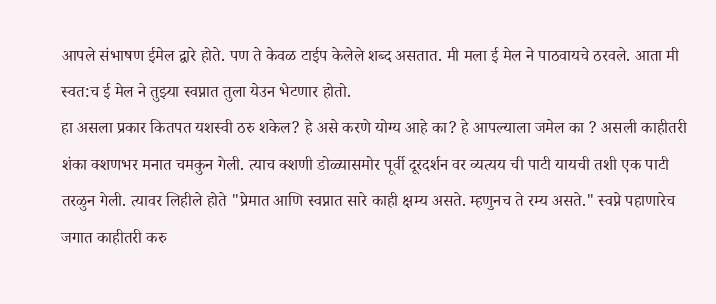आपले संभाषण ईमेल द्वारे होते. पण ते केवळ टाईप केलेले शब्द असतात. मी मला ई मेल ने पाठवायचे ठरवले. आता मी स्वत:च ई मेल ने तुझ्या स्वप्नात तुला येउन भेटणार होतो.
हा असला प्रकार कितपत यशस्वी ठरु शकेल? हे असे करणे योग्य आहे का? हे आपल्याला जमेल का ? असली काहीतरी शंका क्शणभर मनात चमकुन गेली. त्याच क्शणी डोळ्यासमोर पूर्वी दूरदर्शन वर व्यत्यय ची पाटी यायची तशी एक पाटी तरळुन गेली. त्यावर लिहीले होते "प्रेमात आणि स्वप्नात सारे काही क्षम्य असते. म्हणुनच ते रम्य असते." स्वप्ने पहाणारेच जगात काहीतरी करु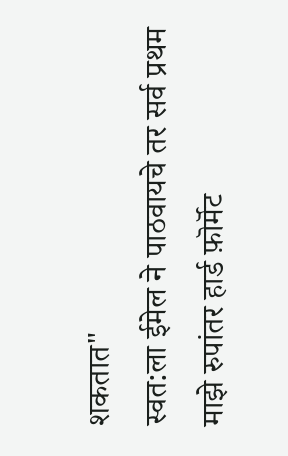शकतात"
स्वत:ला ईमेल ने पाठवायचे तर सर्व प्रथम माझे रुपांतर हार्ड फ़ॊर्मॆट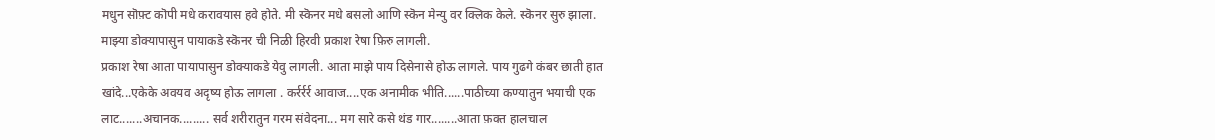मधुन सॊफ़्ट कॊपी मधे करावयास हवे होते. मी स्कॆनर मधे बसलो आणि स्कॆन मेन्यु वर क्लिक केले. स्कॆनर सुरु झाला. माझ्या डोक्यापासुन पायाकडे स्कॆनर ची निळी हिरवी प्रकाश रेषा फ़िरु लागली.
प्रकाश रेषा आता पायापासुन डोक्याकडे येवु लागली. आता माझे पाय दिसेनासे होऊ लागले. पाय गुढगे कंबर छाती हात खांदे...एकेके अवयव अदृष्य होऊ लागला . कर्रर्रर्र आवाज....एक अनामीक भीति......पाठीच्या कण्यातुन भयाची एक लाट.......अचानक......... सर्व शरीरातुन गरम संवेदना... मग सारे कसे थंड गार........आता फ़क्त हालचाल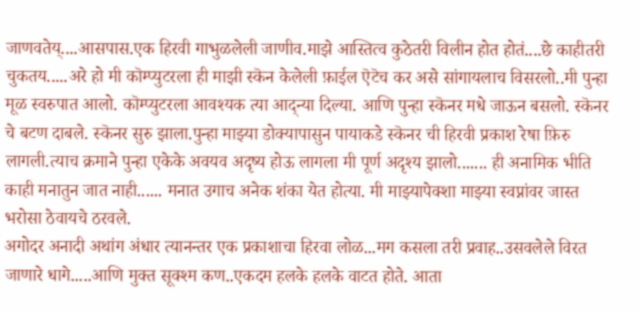जाणवतेय्....आसपास.एक हिरवी गाभुळलेली जाणीव.माझे आस्तित्व कुठेतरी विलीन होत होतं....छे काहीतरी चुकतय.....अरे हो मी कॊम्प्युटरला ही माझी स्कॆन केलेली फ़ाईल ऎटॆच कर असे सांगायलाच विसरलो..मी पुन्हा मूळ स्वरुपात आलो. कॊम्प्युटरला आवश्यक त्या आद्न्या दिल्या. आणि पुन्हा स्कॆनर मधे जाऊन बसलो. स्कॆनर चे बटण दाबले. स्कॆनर सुरु झाला.पुन्हा माझ्या डोक्यापासुन पायाकडे स्कॆनर ची हिरवी प्रकाश रेषा फ़िरु लागली.त्याच क्रमाने पुन्हा एकेके अवयव अदृष्य होऊ लागला मी पूर्ण अदृश्य झालो....... ही अनामिक भीति काही मनातुन जात नाही...... मनात उगाच अनेक शंका येत होत्या. मी माझ्यापेक्शा माझ्या स्वप्नांवर जास्त भरोसा ठेवायचे ठरवले.
अगोदर अनादी अथांग अंधार त्यानन्तर एक प्रकाशाचा हिरवा लोळ...मग कसला तरी प्रवाह..उसवलेले विरत जाणारे धागे.....आणि मुक्त सूक्श्म कण..एकदम हलके हलके वाटत होते. आता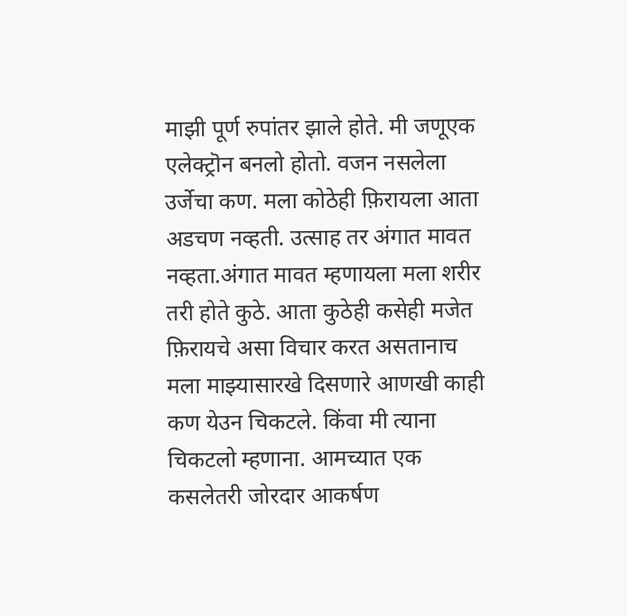माझी पूर्ण रुपांतर झाले होते. मी जणूएक एलेक्ट्रॊन बनलो होतो. वजन नसलेला उर्जेचा कण. मला कोठेही फ़िरायला आता अडचण नव्हती. उत्साह तर अंगात मावत नव्हता.अंगात मावत म्हणायला मला शरीर तरी होते कुठे. आता कुठेही कसेही मजेत फ़िरायचे असा विचार करत असतानाच मला माझ्यासारखे दिसणारे आणखी काही कण येउन चिकटले. किंवा मी त्याना चिकटलो म्हणाना. आमच्यात एक कसलेतरी जोरदार आकर्षण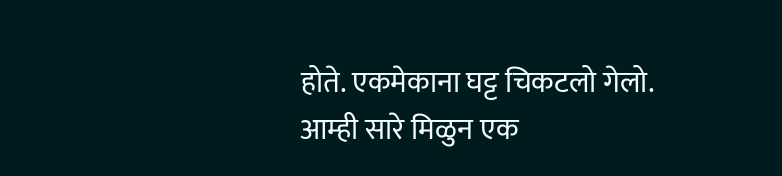होते. एकमेकाना घट्ट चिकटलो गेलो. आम्ही सारे मिळुन एक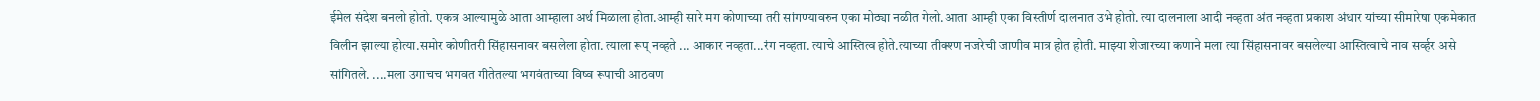ईमेल संदेश बनलो होतो. एकत्र आल्यामुळे आता आम्हाला अर्थ मिळाला होता.आम्ही सारे मग कोणाच्या तरी सांगण्यावरुन एका मोठ्या नळीत गेलो.आता आम्ही एका विस्तीर्ण दालनात उभे होतो. त्या दालनाला आदी नव्हता अंत नव्हता प्रकाश अंधार यांच्या सीमारेषा एकमेकात विलीन झाल्या होत्या.समोर कोणीतरी सिंहासनावर बसलेला होता. त्याला रूप् नव्हते ... आकार नव्हता...रंग नव्हता. त्याचे आस्तित्व होते.त्याच्या तीक्श्ण नजरेची जाणीव मात्र होत होती. माझ्या शेजारच्या कणाने मला त्या सिंहासनावर बसलेल्या आस्तित्वाचे नाव सर्व्हर असे सांगितले. ....मला उगाचच भगवत गीतेतल्या भगवंताच्या विष्व रूपाची आठवण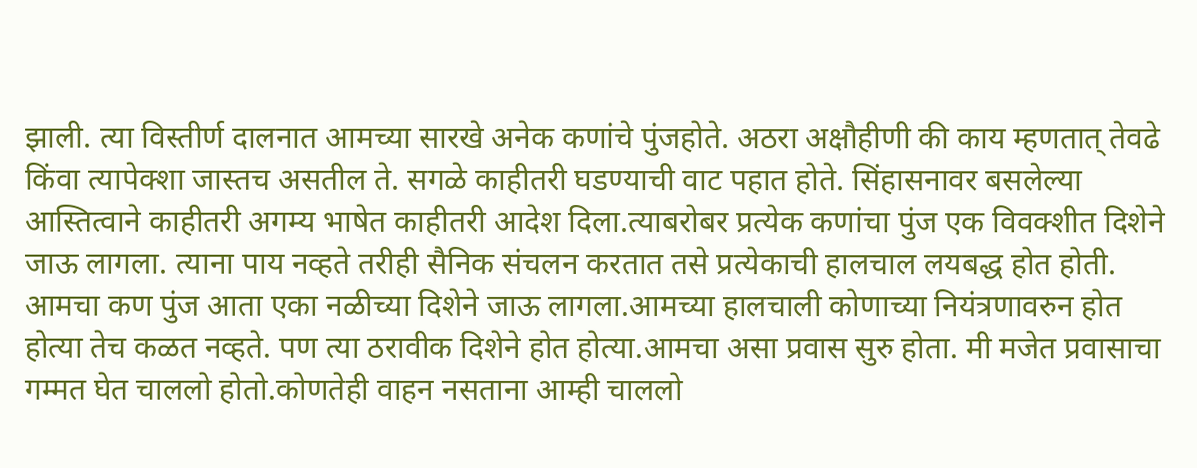झाली. त्या विस्तीर्ण दालनात आमच्या सारखे अनेक कणांचे पुंजहोते. अठरा अक्षौहीणी की काय म्हणतात् तेवढे किंवा त्यापेक्शा जास्तच असतील ते. सगळे काहीतरी घडण्याची वाट पहात होते. सिंहासनावर बसलेल्या आस्तित्वाने काहीतरी अगम्य भाषेत काहीतरी आदेश दिला.त्याबरोबर प्रत्येक कणांचा पुंज एक विवक्शीत दिशेने जाऊ लागला. त्याना पाय नव्हते तरीही सैनिक संचलन करतात तसे प्रत्येकाची हालचाल लयबद्ध होत होती. आमचा कण पुंज आता एका नळीच्या दिशेने जाऊ लागला.आमच्या हालचाली कोणाच्या नियंत्रणावरुन होत होत्या तेच कळत नव्हते. पण त्या ठरावीक दिशेने होत होत्या.आमचा असा प्रवास सुरु होता. मी मजेत प्रवासाचा गम्मत घेत चाललो होतो.कोणतेही वाहन नसताना आम्ही चाललो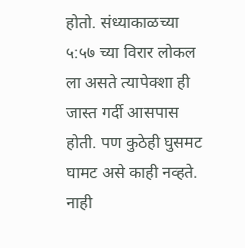होतो. संध्याकाळच्या ५:५७ च्या विरार लोकल ला असते त्यापेक्शा ही जास्त गर्दी आसपास होती. पण कुठेही घुसमट घामट असे काही नव्हते. नाही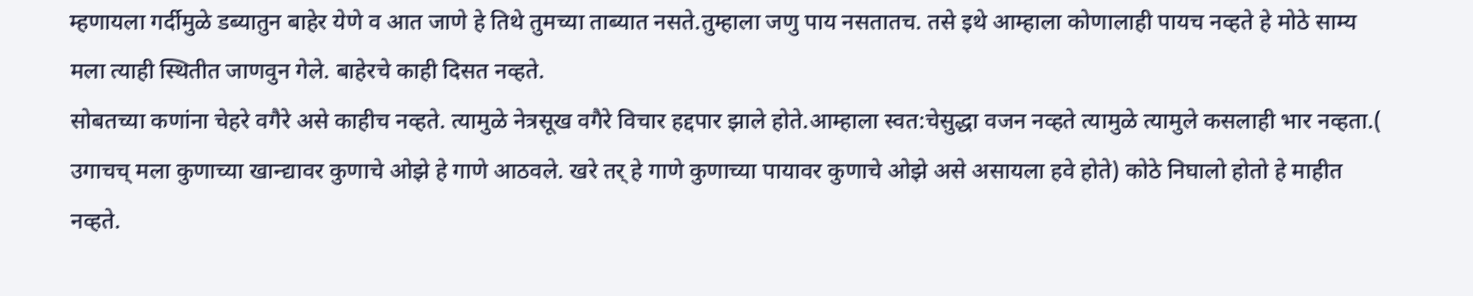म्हणायला गर्दीमुळे डब्यातुन बाहेर येणे व आत जाणे हे तिथे तुमच्या ताब्यात नसते.तुम्हाला जणु पाय नसतातच. तसे इथे आम्हाला कोणालाही पायच नव्हते हे मोठे साम्य मला त्याही स्थितीत जाणवुन गेले. बाहेरचे काही दिसत नव्हते.
सोबतच्या कणांना चेहरे वगैरे असे काहीच नव्हते. त्यामुळे नेत्रसूख वगैरे विचार हद्दपार झाले होते.आम्हाला स्वत:चेसुद्धा वजन नव्हते त्यामुळे त्यामुले कसलाही भार नव्हता.( उगाचच् मला कुणाच्या खान्द्यावर कुणाचे ओझे हे गाणे आठवले. खरे तर् हे गाणे कुणाच्या पायावर कुणाचे ओझे असे असायला हवे होते) कोठे निघालो होतो हे माहीत नव्हते.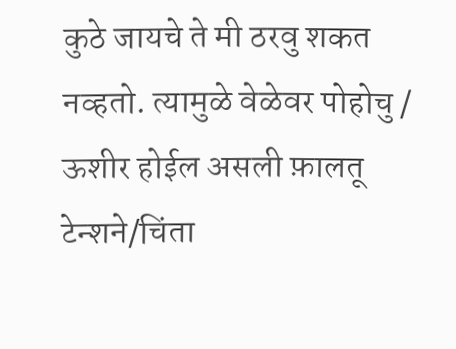कुठे जायचे ते मी ठरवु शकत नव्हतो. त्यामुळे वेळेवर पोहोचु / ऊशीर होईल असली फ़ालतू टेन्शने/चिंता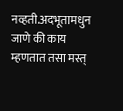नव्हती.अदभूतामधुन जाणे की काय म्हणतात तसा मस्त्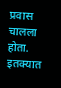प्रवास चालला होता.
इतक्यात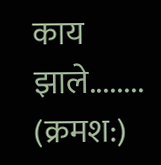काय झाले........
(क्रमश:)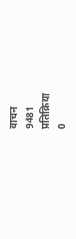वाचन
9481
प्रतिक्रिया
0